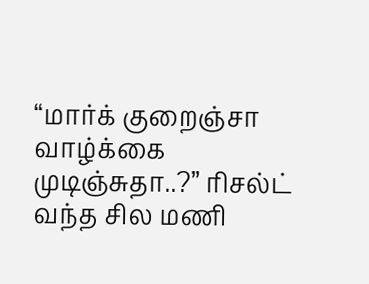“மார்க் குறைஞ்சா வாழ்க்கை முடிஞ்சுதா..?” ரிசல்ட் வந்த சில மணி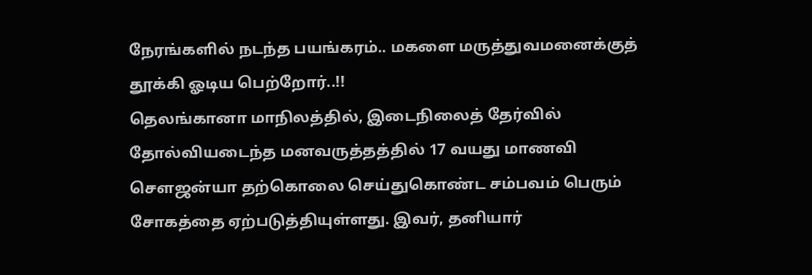நேரங்களில் நடந்த பயங்கரம்.. மகளை மருத்துவமனைக்குத் தூக்கி ஓடிய பெற்றோர்..!!
தெலங்கானா மாநிலத்தில், இடைநிலைத் தேர்வில் தோல்வியடைந்த மனவருத்தத்தில் 17 வயது மாணவி சௌஜன்யா தற்கொலை செய்துகொண்ட சம்பவம் பெரும் சோகத்தை ஏற்படுத்தியுள்ளது. இவர், தனியார்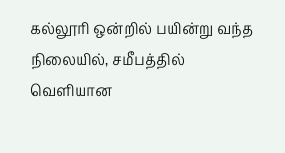கல்லூரி ஒன்றில் பயின்று வந்த நிலையில், சமீபத்தில் வெளியான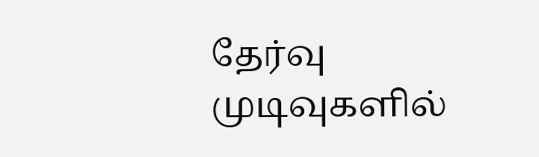தேர்வு முடிவுகளில்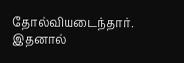தோல்வியடைந்தார். இதனால்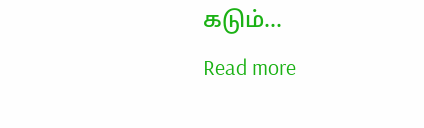கடும்…
Read more